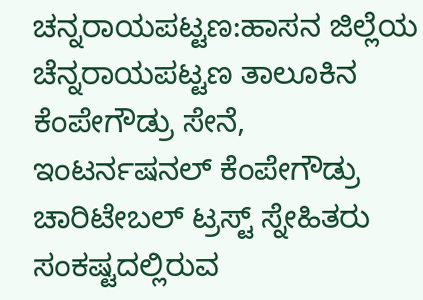ಚನ್ನರಾಯಪಟ್ಟಣ:ಹಾಸನ ಜಿಲ್ಲೆಯ ಚೆನ್ನರಾಯಪಟ್ಟಣ ತಾಲೂಕಿನ ಕೆಂಪೇಗೌಡ್ರು ಸೇನೆ, ಇಂಟರ್ನಷನಲ್ ಕೆಂಪೇಗೌಡ್ರು ಚಾರಿಟೇಬಲ್ ಟ್ರಸ್ಟ್ ಸ್ನೇಹಿತರು ಸಂಕಷ್ಟದಲ್ಲಿರುವ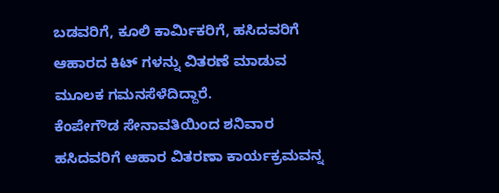ಬಡವರಿಗೆ, ಕೂಲಿ ಕಾರ್ಮಿಕರಿಗೆ, ಹಸಿದವರಿಗೆ ಆಹಾರದ ಕಿಟ್ ಗಳನ್ನು ವಿತರಣೆ ಮಾಡುವ ಮೂಲಕ ಗಮನಸೆಳೆದಿದ್ದಾರೆ.
ಕೆಂಪೇಗೌಡ ಸೇನಾವತಿಯಿಂದ ಶನಿವಾರ ಹಸಿದವರಿಗೆ ಆಹಾರ ವಿತರಣಾ ಕಾರ್ಯಕ್ರಮವನ್ನ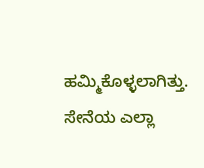ಹಮ್ಮಿಕೊಳ್ಳಲಾಗಿತ್ತು. ಸೇನೆಯ ಎಲ್ಲಾ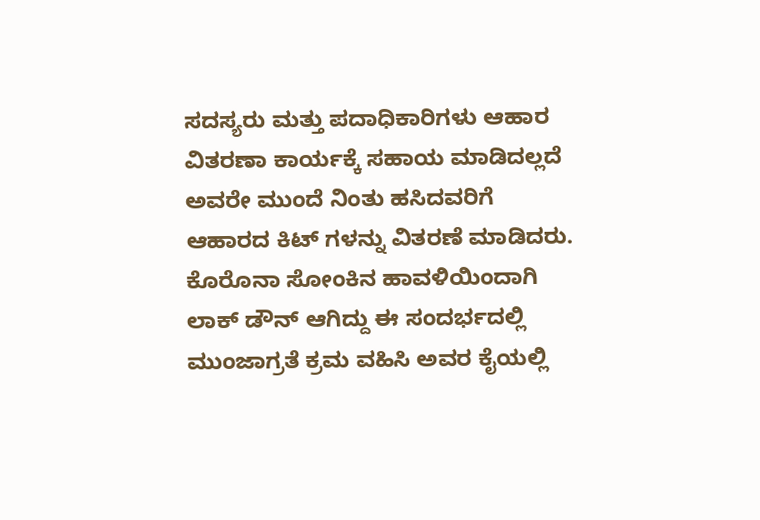ಸದಸ್ಯರು ಮತ್ತು ಪದಾಧಿಕಾರಿಗಳು ಆಹಾರ ವಿತರಣಾ ಕಾರ್ಯಕ್ಕೆ ಸಹಾಯ ಮಾಡಿದಲ್ಲದೆ ಅವರೇ ಮುಂದೆ ನಿಂತು ಹಸಿದವರಿಗೆ ಆಹಾರದ ಕಿಟ್ ಗಳನ್ನು ವಿತರಣೆ ಮಾಡಿದರು.
ಕೊರೊನಾ ಸೋಂಕಿನ ಹಾವಳಿಯಿಂದಾಗಿ ಲಾಕ್ ಡೌನ್ ಆಗಿದ್ದು ಈ ಸಂದರ್ಭದಲ್ಲಿ ಮುಂಜಾಗ್ರತೆ ಕ್ರಮ ವಹಿಸಿ ಅವರ ಕೈಯಲ್ಲಿ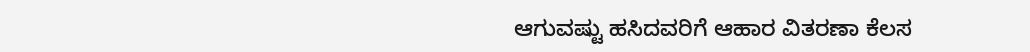ಆಗುವಷ್ಟು ಹಸಿದವರಿಗೆ ಆಹಾರ ವಿತರಣಾ ಕೆಲಸ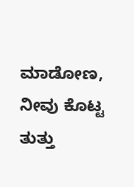ಮಾಡೋಣ, ನೀವು ಕೊಟ್ಟ ತುತ್ತು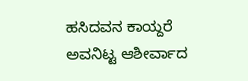ಹಸಿದವನ ಕಾಯ್ದರೆ ಅವನಿಟ್ಟ ಆಶೀರ್ವಾದ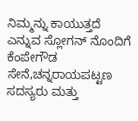ನಿಮ್ಮನ್ನು ಕಾಯುತ್ತದೆ ಎನ್ನುವ ಸ್ಲೋಗನ್ ನೊಂದಿಗೆ ಕೆಂಪೇಗೌಡ ಸೇನೆ,ಚನ್ನರಾಯಪಟ್ಟಣ
ಸದಸ್ಯರು ಮತ್ತು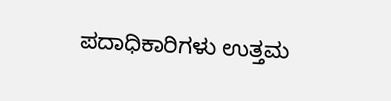ಪದಾಧಿಕಾರಿಗಳು ಉತ್ತಮ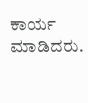ಕಾರ್ಯ ಮಾಡಿದರು.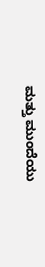ಮತ್ತು ಮುಂದೆಯು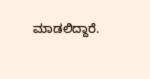ಮಾಡಲಿದ್ದಾರೆ.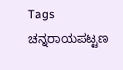Tags
ಚನ್ನರಾಯಪಟ್ಟಣ